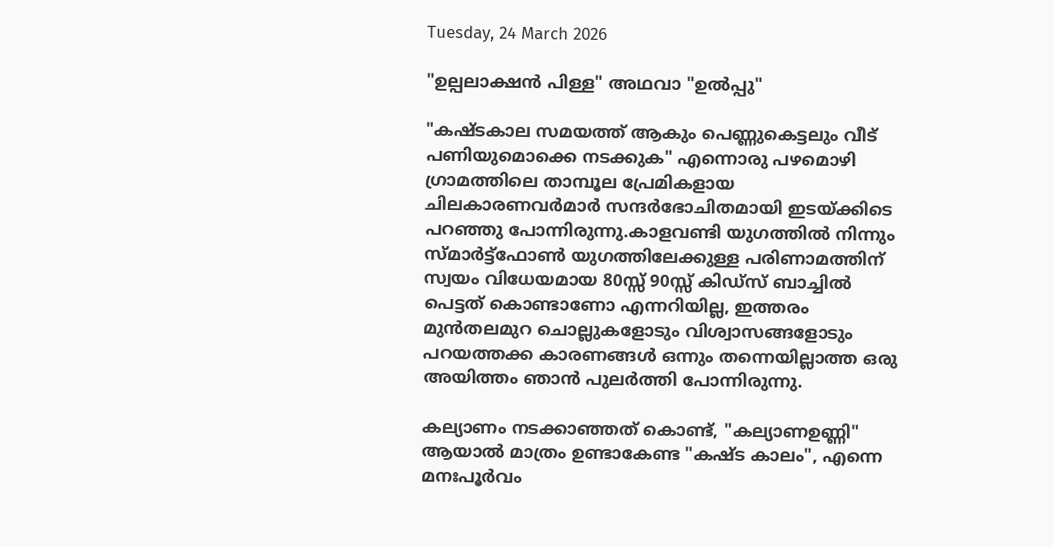Tuesday, 24 March 2026

"ഉല്പലാക്ഷൻ പിള്ള" അഥവാ "ഉൽപ്പു"

"കഷ്ടകാല സമയത്ത് ആകും പെണ്ണുകെട്ടലും വീട് പണിയുമൊക്കെ നടക്കുക" എന്നൊരു പഴമൊഴി ഗ്രാമത്തിലെ താമ്പൂല പ്രേമികളായ ചിലകാരണവർമാർ സന്ദർഭോചിതമായി ഇടയ്ക്കിടെ  പറഞ്ഞു പോന്നിരുന്നു.കാളവണ്ടി യുഗത്തിൽ നിന്നും സ്മാർട്ട്ഫോൺ യുഗത്തിലേക്കുള്ള പരിണാമത്തിന് സ്വയം വിധേയമായ 80സ്സ് 90സ്സ് കിഡ്സ് ബാച്ചിൽ പെട്ടത് കൊണ്ടാണോ എന്നറിയില്ല, ഇത്തരം മുൻതലമുറ ചൊല്ലുകളോടും വിശ്വാസങ്ങളോടും പറയത്തക്ക കാരണങ്ങൾ ഒന്നും തന്നെയില്ലാത്ത ഒരു അയിത്തം ഞാൻ പുലർത്തി പോന്നിരുന്നു.

കല്യാണം നടക്കാഞ്ഞത് കൊണ്ട്, "കല്യാണഉണ്ണി" ആയാൽ മാത്രം ഉണ്ടാകേണ്ട "കഷ്ട കാലം", എന്നെ മനഃപൂർവം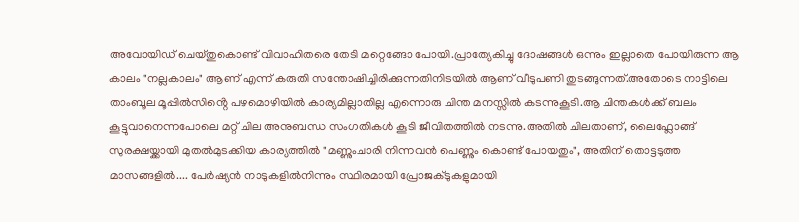അവോയിഡ് ചെയ്തുകൊണ്ട് വിവാഹിതരെ തേടി മറ്റെങ്ങോ പോയി.പ്രാത്യേകിച്ചു ദോഷങ്ങൾ ഒന്നും ഇല്ലാതെ പോയിരുന്ന ആ കാലം "നല്ലകാലം" ആണ് എന്ന് കരുതി സന്തോഷിച്ചിരിക്കുന്നതിനിടയിൽ ആണ് വീടുപണി തുടങ്ങുന്നത്.അതോടെ നാട്ടിലെ താംബൂല മൂപ്പിൽസിൻ്റെ പഴമൊഴിയിൽ കാര്യമില്ലാതില്ല എന്നൊരു ചിന്ത മനസ്സിൽ കടന്നുകൂടി.ആ ചിന്തകൾക്ക് ബലം കൂട്ടുവാനെന്നപോലെ മറ്റ് ചില അനുബന്ധ സംഗതികൾ കൂടി ജീവിതത്തിൽ നടന്നു.അതിൽ ചിലതാണ്, ലൈഫ്ലോങ്ങ്‌ സുരക്ഷയ്ക്കായി മുതൽമുടക്കിയ കാര്യത്തിൽ "മണ്ണുംചാരി നിന്നവൻ പെണ്ണും കൊണ്ട് പോയതും", അതിന് തൊട്ടടുത്ത മാസങ്ങളിൽ.... പേർഷ്യൻ നാടുകളിൽനിന്നും സ്ഥിരമായി പ്രോജക്ടുകളുമായി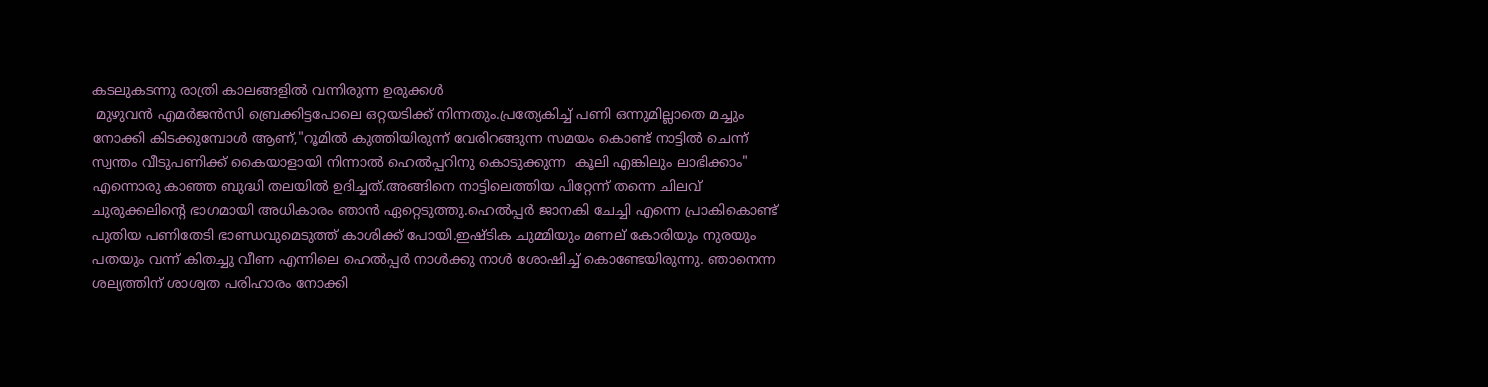കടലുകടന്നു രാത്രി കാലങ്ങളിൽ വന്നിരുന്ന ഉരുക്കൾ
 മുഴുവൻ എമർജൻസി ബ്രെക്കിട്ടപോലെ ഒറ്റയടിക്ക് നിന്നതും.പ്രത്യേകിച്ച് പണി ഒന്നുമില്ലാതെ മച്ചും നോക്കി കിടക്കുമ്പോൾ ആണ്,"റൂമിൽ കുത്തിയിരുന്ന് വേരിറങ്ങുന്ന സമയം കൊണ്ട് നാട്ടിൽ ചെന്ന് സ്വന്തം വീടുപണിക്ക് കൈയാളായി നിന്നാൽ ഹെൽപ്പറിനു കൊടുക്കുന്ന  കൂലി എങ്കിലും ലാഭിക്കാം" എന്നൊരു കാഞ്ഞ ബുദ്ധി തലയിൽ ഉദിച്ചത്.അങ്ങിനെ നാട്ടിലെത്തിയ പിറ്റേന്ന് തന്നെ ചിലവ് ചുരുക്കലിന്റെ ഭാഗമായി അധികാരം ഞാൻ ഏറ്റെടുത്തു.ഹെൽപ്പർ ജാനകി ചേച്ചി എന്നെ പ്രാകികൊണ്ട് പുതിയ പണിതേടി ഭാണ്ഡവുമെടുത്ത് കാശിക്ക് പോയി.ഇഷ്ടിക ചുമ്മിയും മണല് കോരിയും നുരയും പതയും വന്ന് കിതച്ചു വീണ എന്നിലെ ഹെൽപ്പർ നാൾക്കു നാൾ ശോഷിച്ച് കൊണ്ടേയിരുന്നു. ഞാനെന്ന ശല്യത്തിന് ശാശ്വത പരിഹാരം നോക്കി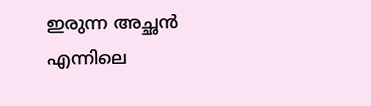ഇരുന്ന അച്ഛൻ എന്നിലെ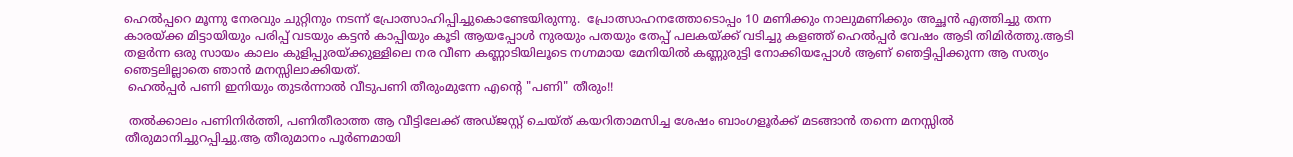ഹെൽപ്പറെ മൂന്നു നേരവും ചുറ്റിനും നടന്ന് പ്രോത്സാഹിപ്പിച്ചുകൊണ്ടേയിരുന്നു.  പ്രോത്സാഹനത്തോടൊപ്പം 10 മണിക്കും നാലുമണിക്കും അച്ഛൻ എത്തിച്ചു തന്ന കാരയ്ക്ക മിട്ടായിയും പരിപ്പ് വടയും കട്ടൻ കാപ്പിയും കൂടി ആയപ്പോൾ നുരയും പതയും തേപ്പ് പലകയ്ക്ക് വടിച്ചു കളഞ്ഞ് ഹെൽപ്പർ വേഷം ആടി തിമിർത്തു.ആടി തളർന്ന ഒരു സായം കാലം കുളിപ്പുരയ്ക്കുള്ളിലെ നര വീണ കണ്ണാടിയിലൂടെ നഗ്നമായ മേനിയിൽ കണ്ണുരുട്ടി നോക്കിയപ്പോൾ ആണ് ഞെട്ടിപ്പിക്കുന്ന ആ സത്യം ഞെട്ടലില്ലാതെ ഞാൻ മനസ്സിലാക്കിയത്.
 ഹെൽപ്പർ പണി ഇനിയും തുടർന്നാൽ വീടുപണി തീരുംമുന്നേ എൻ്റെ "പണി" തീരും!!

 തൽക്കാലം പണിനിർത്തി, പണിതീരാത്ത ആ വീട്ടിലേക്ക് അഡ്ജസ്റ്റ് ചെയ്ത് കയറിതാമസിച്ച ശേഷം ബാംഗളൂർക്ക് മടങ്ങാൻ തന്നെ മനസ്സിൽ തീരുമാനിച്ചുറപ്പിച്ചു.ആ തീരുമാനം പൂർണമായി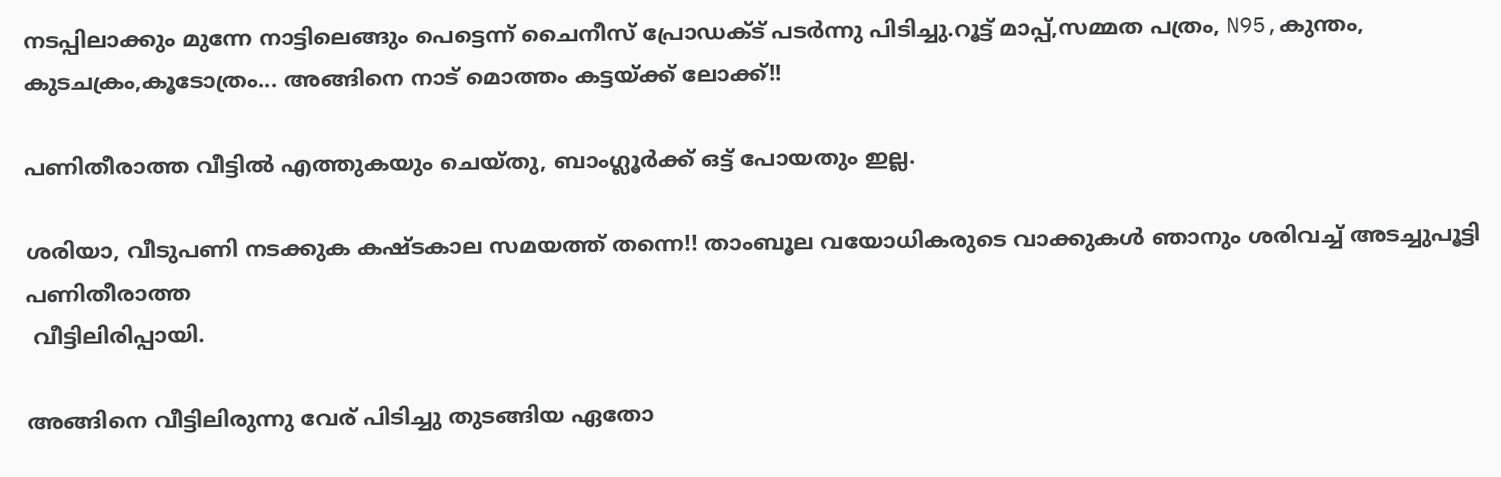നടപ്പിലാക്കും മുന്നേ നാട്ടിലെങ്ങും പെട്ടെന്ന് ചൈനീസ് പ്രോഡക്ട് പടർന്നു പിടിച്ചു.റൂട്ട് മാപ്പ്,സമ്മത പത്രം, N95,കുന്തം, കുടചക്രം,കൂടോത്രം... അങ്ങിനെ നാട് മൊത്തം കട്ടയ്ക്ക് ലോക്ക്!!

പണിതീരാത്ത വീട്ടിൽ എത്തുകയും ചെയ്തു, ബാംഗ്ലൂർക്ക് ഒട്ട് പോയതും ഇല്ല.

ശരിയാ, വീടുപണി നടക്കുക കഷ്ടകാല സമയത്ത് തന്നെ!! താംബൂല വയോധികരുടെ വാക്കുകൾ ഞാനും ശരിവച്ച് അടച്ചുപൂട്ടി പണിതീരാത്ത
 വീട്ടിലിരിപ്പായി.

അങ്ങിനെ വീട്ടിലിരുന്നു വേര് പിടിച്ചു തുടങ്ങിയ ഏതോ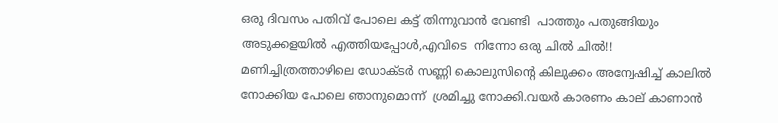ഒരു ദിവസം പതിവ് പോലെ കട്ട് തിന്നുവാൻ വേണ്ടി  പാത്തും പതുങ്ങിയും അടുക്കളയിൽ എത്തിയപ്പോൾ,എവിടെ  നിന്നോ ഒരു ചിൽ ചിൽ!! മണിച്ചിത്രത്താഴിലെ ഡോക്ടർ സണ്ണി കൊലുസിന്റെ കിലുക്കം അന്വേഷിച്ച് കാലിൽ നോക്കിയ പോലെ ഞാനുമൊന്ന്  ശ്രമിച്ചു നോക്കി.വയർ കാരണം കാല് കാണാൻ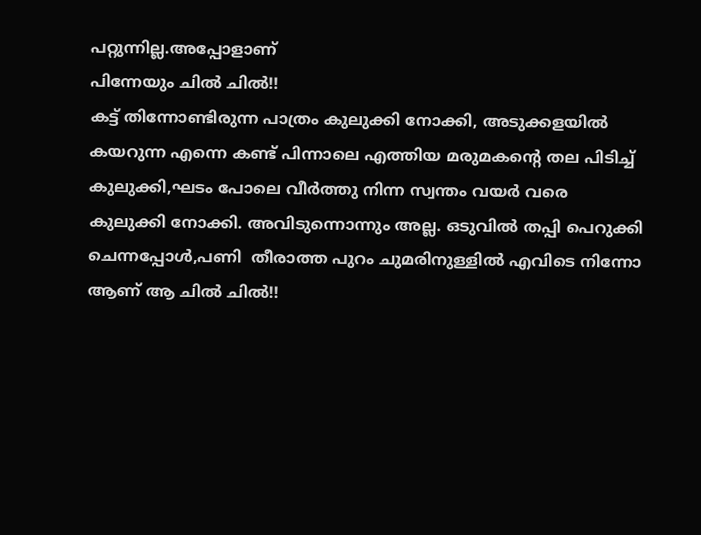പറ്റുന്നില്ല.അപ്പോളാണ്
പിന്നേയും ചിൽ ചിൽ!!
കട്ട് തിന്നോണ്ടിരുന്ന പാത്രം കുലുക്കി നോക്കി, അടുക്കളയിൽ കയറുന്ന എന്നെ കണ്ട് പിന്നാലെ എത്തിയ മരുമകന്റെ തല പിടിച്ച് കുലുക്കി,ഘടം പോലെ വീർത്തു നിന്ന സ്വന്തം വയർ വരെ കുലുക്കി നോക്കി. അവിടുന്നൊന്നും അല്ല. ഒടുവിൽ തപ്പി പെറുക്കി ചെന്നപ്പോൾ,പണി  തീരാത്ത പുറം ചുമരിനുള്ളിൽ എവിടെ നിന്നോ ആണ് ആ ചിൽ ചിൽ!!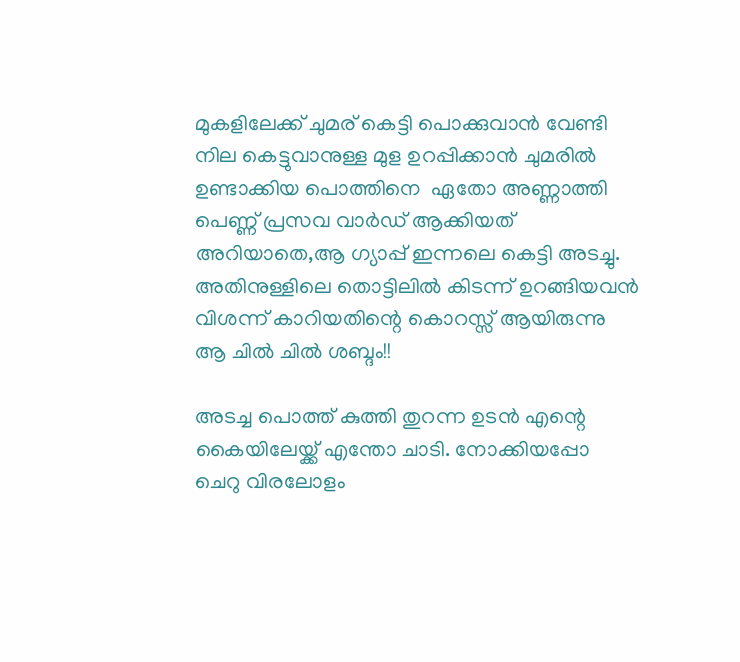മുകളിലേക്ക് ചുമര് കെട്ടി പൊക്കുവാൻ വേണ്ടി നില കെട്ടുവാനുള്ള മുള ഉറപ്പിക്കാൻ ചുമരിൽ ഉണ്ടാക്കിയ പൊത്തിനെ  ഏതോ അണ്ണാത്തി പെണ്ണ് പ്രസവ വാർഡ്‌ ആക്കിയത് അറിയാതെ,ആ ഗ്യാപ്പ് ഇന്നലെ കെട്ടി അടച്ചു. അതിനുള്ളിലെ തൊട്ടിലിൽ കിടന്ന് ഉറങ്ങിയവൻ വിശന്ന് കാറിയതിന്റെ കൊറസ്സ് ആയിരുന്നു ആ ചിൽ ചിൽ ശബ്ദം!!

അടച്ച പൊത്ത് കുത്തി തുറന്ന ഉടൻ എന്റെ കൈയിലേയ്ക്ക് എന്തോ ചാടി. നോക്കിയപ്പോ ചെറു വിരലോളം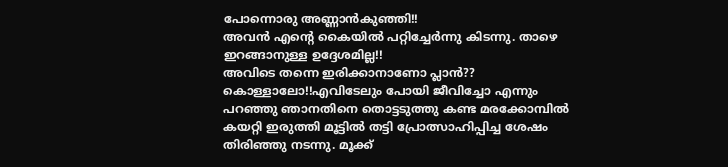പോന്നൊരു അണ്ണാൻകുഞ്ഞി!!
അവൻ എന്റെ കൈയിൽ പറ്റിച്ചേർന്നു കിടന്നു. താഴെ ഇറങ്ങാനുള്ള ഉദ്ദേശമില്ല!!
അവിടെ തന്നെ ഇരിക്കാനാണോ പ്ലാൻ??
കൊള്ളാലോ!!എവിടേലും പോയി ജീവിച്ചോ എന്നും പറഞ്ഞു ഞാനതിനെ തൊട്ടടുത്തു കണ്ട മരക്കോമ്പിൽ കയറ്റി ഇരുത്തി മൂട്ടിൽ തട്ടി പ്രോത്സാഹിപ്പിച്ച ശേഷം തിരിഞ്ഞു നടന്നു. മൂക്ക്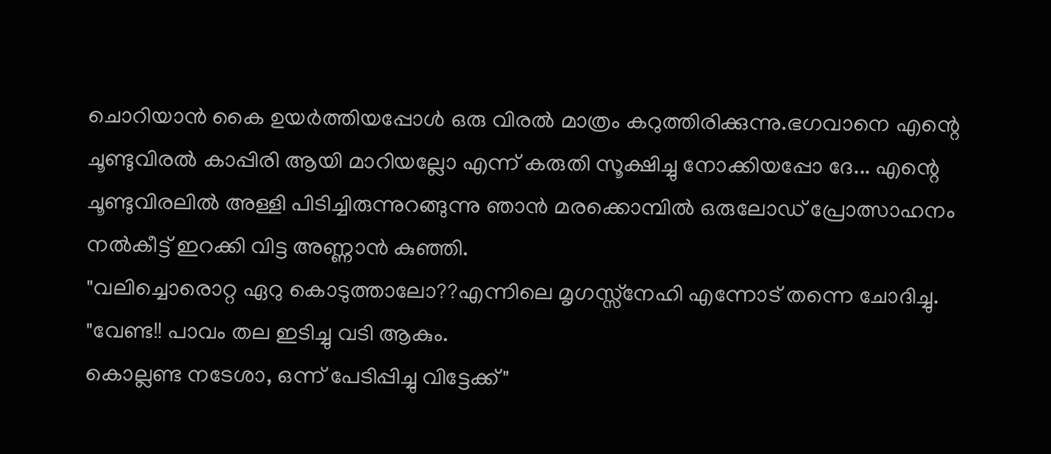ചൊറിയാൻ കൈ ഉയർത്തിയപ്പോൾ ഒരു വിരൽ മാത്രം കറുത്തിരിക്കുന്നു.ഭഗവാനെ എന്റെ ചൂണ്ടുവിരൽ കാപ്പിരി ആയി മാറിയല്ലോ എന്ന് കരുതി സൂക്ഷിച്ചു നോക്കിയപ്പോ ദേ... എന്റെ ചൂണ്ടുവിരലിൽ അള്ളി പിടിച്ചിരുന്നുറങ്ങുന്നു ഞാൻ മരക്കൊമ്പിൽ ഒരുലോഡ് പ്രോത്സാഹനം നൽകീട്ട് ഇറക്കി വിട്ട അണ്ണാൻ കുഞ്ഞി.
"വലിച്ചൊരൊറ്റ ഏറു കൊടുത്താലോ??എന്നിലെ മൃഗസ്സ്‌നേഹി എന്നോട് തന്നെ ചോദിച്ചു.
"വേണ്ട!! പാവം തല ഇടിച്ചു വടി ആകും.
കൊല്ലണ്ട നടേശാ, ഒന്ന് പേടിപ്പിച്ചു വിട്ടേക്ക്"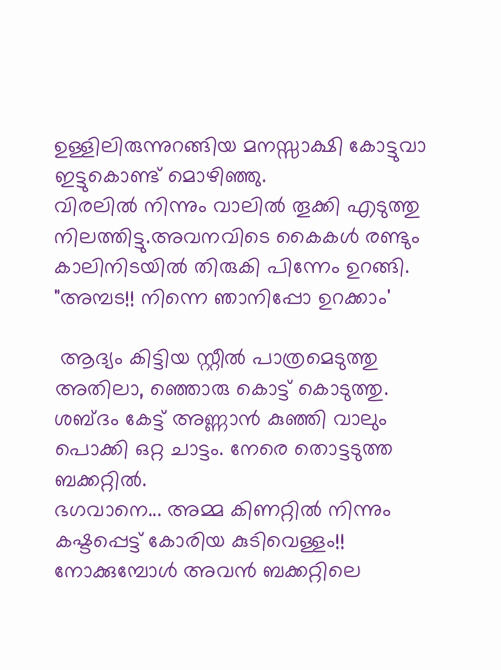ഉള്ളിലിരുന്നുറങ്ങിയ മനസ്സാക്ഷി കോട്ടുവാ ഇട്ടുകൊണ്ട് മൊഴിഞ്ഞു.
വിരലിൽ നിന്നും വാലിൽ തൂക്കി എടുത്തു നിലത്തിട്ടു.അവനവിടെ കൈകൾ രണ്ടും കാലിനിടയിൽ തിരുകി പിന്നേം ഉറങ്ങി.
"അമ്പട!! നിന്നെ ഞാനിപ്പോ ഉറക്കാം'

 ആദ്യം കിട്ടിയ സ്റ്റീൽ പാത്രമെടുത്തു അതിലാ, ഞ്ഞൊരു കൊട്ട് കൊടുത്തു.
ശബ്ദം കേട്ട് അണ്ണാൻ കുഞ്ഞി വാലും പൊക്കി ഒറ്റ ചാട്ടം. നേരെ തൊട്ടടുത്ത ബക്കറ്റിൽ.
ഭഗവാനെ... അമ്മ കിണറ്റിൽ നിന്നും കഷ്ടപ്പെട്ട് കോരിയ കുടിവെള്ളം!!
നോക്കുമ്പോൾ അവൻ ബക്കറ്റിലെ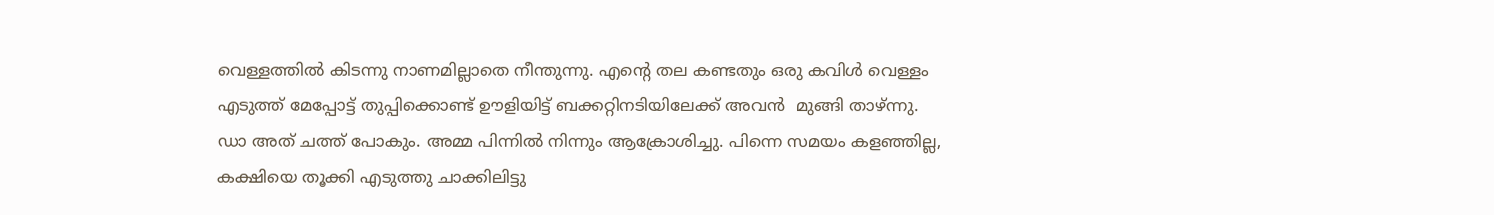വെള്ളത്തിൽ കിടന്നു നാണമില്ലാതെ നീന്തുന്നു. എന്റെ തല കണ്ടതും ഒരു കവിൾ വെള്ളം എടുത്ത് മേപ്പോട്ട് തുപ്പിക്കൊണ്ട് ഊളിയിട്ട് ബക്കറ്റിനടിയിലേക്ക് അവൻ  മുങ്ങി താഴ്ന്നു.
ഡാ അത് ചത്ത് പോകും. അമ്മ പിന്നിൽ നിന്നും ആക്രോശിച്ചു. പിന്നെ സമയം കളഞ്ഞില്ല, കക്ഷിയെ തൂക്കി എടുത്തു ചാക്കിലിട്ടു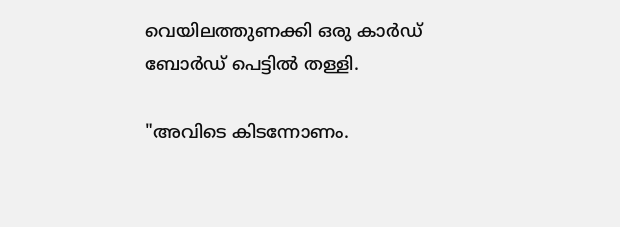വെയിലത്തുണക്കി ഒരു കാർഡ് ബോർഡ് പെട്ടിൽ തള്ളി.

"അവിടെ കിടന്നോണം.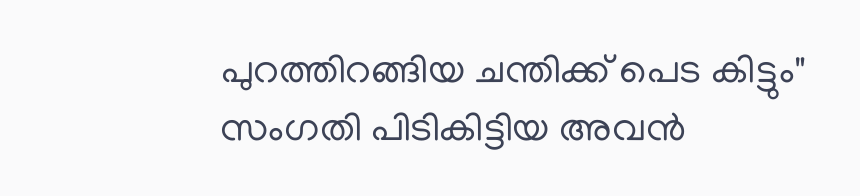പുറത്തിറങ്ങിയ ചന്തിക്ക് പെട കിട്ടും"
സംഗതി പിടികിട്ടിയ അവൻ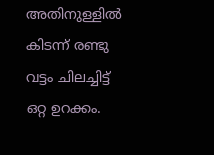അതിനുള്ളിൽ കിടന്ന് രണ്ടു വട്ടം ചിലച്ചിട്ട് ഒറ്റ ഉറക്കം.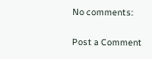No comments:

Post a Comment